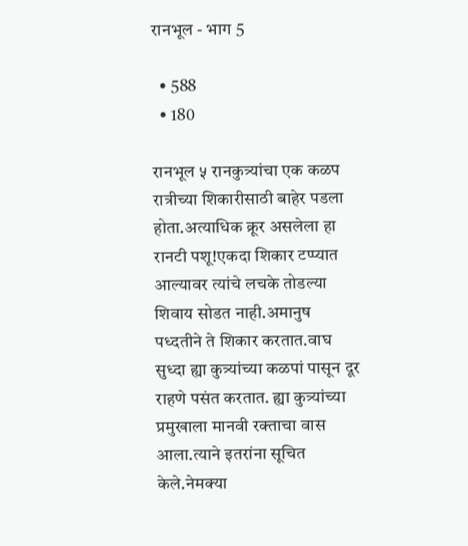रानभूल - भाग 5

  • 588
  • 180

रानभूल ५ रानकुत्र्यांचा एक कळप रात्रीच्या शिकारीसाठी बाहेर पडला होता.अत्याधिक क्रूर असलेला हा रानटी पशू!एकदा शिकार टप्प्यात आल्यावर त्यांचे लचके तोडल्या शिवाय सोडत नाही.अमानुष पध्दतीने ते शिकार करतात.वाघ सुध्दा ह्या कुत्र्यांच्या कळपां पासून दूर राहणे पसंत करतात. ह्या कुत्र्यांच्या प्रमुखाला मानवी रक्ताचा वास आला.त्याने इतरांना सूचित केले.नेमक्या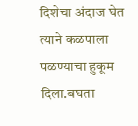दिशेचा अंदाज घेत त्याने कळपाला पळण्याचा हुकूम दिला.बघता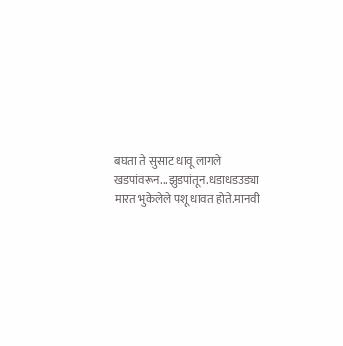बघता ते सुसाट धावू लागले खडपांवरून...झुडपांतून.धडाधडउड्या मारत भुकेलेले पशू धावत होते.मानवी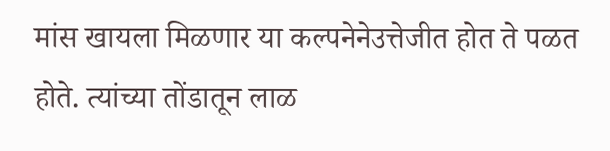मांस खायला मिळणार या कल्पनेनेउत्तेजीत होत ते पळत होते. त्यांच्या तोंडातून लाळ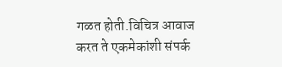गळत होती.विचित्र आवाज करत ते एकमेकांशी संपर्क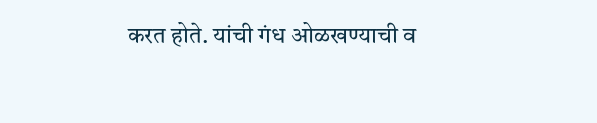करत होते. यांची गंध ओळखण्याची व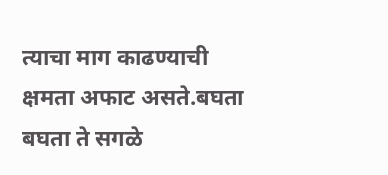त्याचा माग काढण्याची क्षमता अफाट असते.बघता बघता ते सगळे